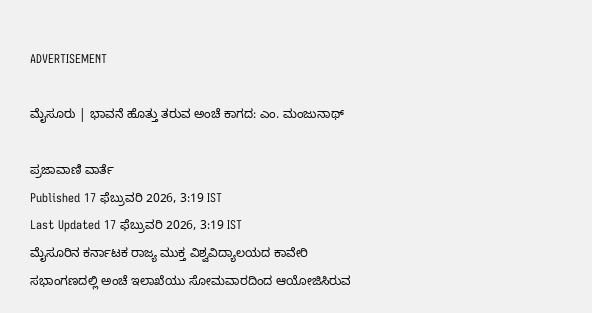ADVERTISEMENT

ಮೈಸೂರು | ಭಾವನೆ ಹೊತ್ತು ತರುವ ಅಂಚೆ ಕಾಗದ: ಎಂ. ಮಂಜುನಾಥ್‌

ಪ್ರಜಾವಾಣಿ ವಾರ್ತೆ
Published 17 ಫೆಬ್ರುವರಿ 2026, 3:19 IST
Last Updated 17 ಫೆಬ್ರುವರಿ 2026, 3:19 IST
ಮೈಸೂರಿನ ಕರ್ನಾಟಕ ರಾಜ್ಯ ಮುಕ್ತ ವಿಶ್ವವಿದ್ಯಾಲಯದ ಕಾವೇರಿ ಸಭಾಂಗಣದಲ್ಲಿ ಅಂಚೆ ಇಲಾಖೆಯು ಸೋಮವಾರದಿಂದ ಆಯೋಜಿಸಿರುವ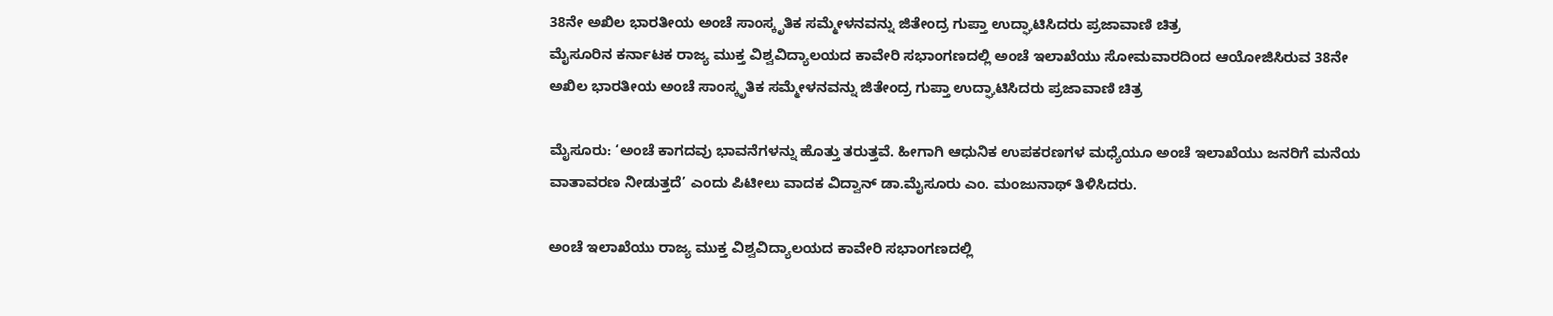38ನೇ ಅಖಿಲ ಭಾರತೀಯ ಅಂಚೆ ಸಾಂಸ್ಕೃತಿಕ ಸಮ್ಮೇಳನವನ್ನು ಜಿತೇಂದ್ರ ಗುಪ್ತಾ ಉದ್ಘಾಟಿಸಿದರು ಪ್ರಜಾವಾಣಿ ಚಿತ್ರ
ಮೈಸೂರಿನ ಕರ್ನಾಟಕ ರಾಜ್ಯ ಮುಕ್ತ ವಿಶ್ವವಿದ್ಯಾಲಯದ ಕಾವೇರಿ ಸಭಾಂಗಣದಲ್ಲಿ ಅಂಚೆ ಇಲಾಖೆಯು ಸೋಮವಾರದಿಂದ ಆಯೋಜಿಸಿರುವ 38ನೇ ಅಖಿಲ ಭಾರತೀಯ ಅಂಚೆ ಸಾಂಸ್ಕೃತಿಕ ಸಮ್ಮೇಳನವನ್ನು ಜಿತೇಂದ್ರ ಗುಪ್ತಾ ಉದ್ಘಾಟಿಸಿದರು ಪ್ರಜಾವಾಣಿ ಚಿತ್ರ

ಮೈಸೂರು: ‘ಅಂಚೆ ಕಾಗದವು ಭಾವನೆಗಳನ್ನು ಹೊತ್ತು ತರುತ್ತವೆ. ಹೀಗಾಗಿ ಆಧುನಿಕ ಉಪಕರಣಗಳ ಮಧ್ಯೆಯೂ ಅಂಚೆ ಇಲಾಖೆಯು ಜನರಿಗೆ ಮನೆಯ ವಾತಾವರಣ ನೀಡುತ್ತದೆ’ ಎಂದು ಪಿಟೀಲು ವಾದಕ ವಿದ್ವಾನ್‌ ಡಾ.ಮೈಸೂರು ಎಂ. ಮಂಜುನಾಥ್‌ ತಿಳಿಸಿದರು.

ಅಂಚೆ ಇಲಾಖೆಯು ರಾಜ್ಯ ಮುಕ್ತ ವಿಶ್ವವಿದ್ಯಾಲಯದ ಕಾವೇರಿ ಸಭಾಂಗಣದಲ್ಲಿ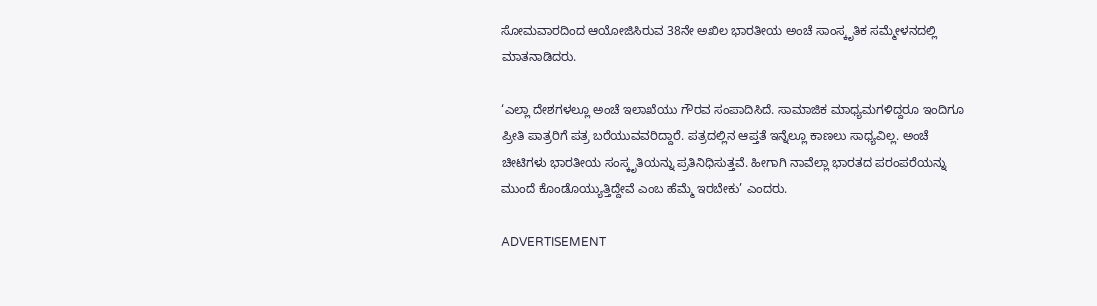ಸೋಮವಾರದಿಂದ ಆಯೋಜಿಸಿರುವ 38ನೇ ಅಖಿಲ ಭಾರತೀಯ ಅಂಚೆ ಸಾಂಸ್ಕೃತಿಕ ಸಮ್ಮೇಳನದಲ್ಲಿ ಮಾತನಾಡಿದರು.

‘ಎಲ್ಲಾ ದೇಶಗಳಲ್ಲೂ ಅಂಚೆ ಇಲಾಖೆಯು ಗೌರವ ಸಂಪಾದಿಸಿದೆ. ಸಾಮಾಜಿಕ ಮಾಧ್ಯಮಗಳಿದ್ದರೂ ಇಂದಿಗೂ ಪ್ರೀತಿ ಪಾತ್ರರಿಗೆ ಪತ್ರ ಬರೆಯುವವರಿದ್ದಾರೆ. ಪತ್ರದಲ್ಲಿನ ಆಪ್ತತೆ ಇನ್ನೆಲ್ಲೂ ಕಾಣಲು ಸಾಧ್ಯವಿಲ್ಲ. ಅಂಚೆ ಚೀಟಿಗಳು ಭಾರತೀಯ ಸಂಸ್ಕೃತಿಯನ್ನು ಪ್ರತಿನಿಧಿಸುತ್ತವೆ. ಹೀಗಾಗಿ ನಾವೆಲ್ಲಾ ಭಾರತದ ಪರಂಪರೆಯನ್ನು ಮುಂದೆ ಕೊಂಡೊಯ್ಯುತ್ತಿದ್ದೇವೆ ಎಂಬ ಹೆಮ್ಮೆ ಇರಬೇಕು’ ಎಂದರು.

ADVERTISEMENT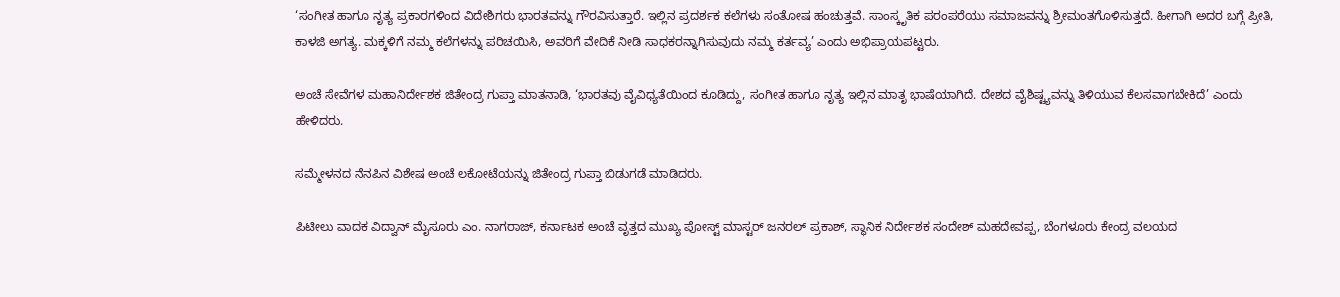‘ಸಂಗೀತ ಹಾಗೂ ನೃತ್ಯ ಪ್ರಕಾರಗಳಿಂದ ವಿದೇಶಿಗರು ಭಾರತವನ್ನು ಗೌರವಿಸುತ್ತಾರೆ. ಇಲ್ಲಿನ ಪ್ರದರ್ಶಕ ಕಲೆಗಳು ಸಂತೋಷ ಹಂಚುತ್ತವೆ. ಸಾಂಸ್ಕೃತಿಕ ಪರಂಪರೆಯು ಸಮಾಜವನ್ನು ಶ್ರೀಮಂತಗೊಳಿಸುತ್ತದೆ. ಹೀಗಾಗಿ ಅದರ ಬಗ್ಗೆ ಪ್ರೀತಿ, ಕಾಳಜಿ ಅಗತ್ಯ. ಮಕ್ಕಳಿಗೆ ನಮ್ಮ ಕಲೆಗಳನ್ನು ಪರಿಚಯಿಸಿ, ಅವರಿಗೆ ವೇದಿಕೆ ನೀಡಿ ಸಾಧಕರನ್ನಾಗಿಸುವುದು ನಮ್ಮ ಕರ್ತವ್ಯ’ ಎಂದು ಅಭಿಪ್ರಾಯಪಟ್ಟರು.

ಅಂಚೆ ಸೇವೆಗಳ ಮಹಾನಿರ್ದೇಶಕ ಜಿತೇಂದ್ರ ಗುಪ್ತಾ ಮಾತನಾಡಿ, ‘ಭಾರತವು ವೈವಿಧ್ಯತೆಯಿಂದ ಕೂಡಿದ್ದು, ಸಂಗೀತ ಹಾಗೂ ನೃತ್ಯ ಇಲ್ಲಿನ ಮಾತೃ ಭಾಷೆಯಾಗಿದೆ. ದೇಶದ ವೈಶಿಷ್ಟ್ಯವನ್ನು ತಿಳಿಯುವ ಕೆಲಸವಾಗಬೇಕಿದೆ’ ಎಂದು ಹೇಳಿದರು.

ಸಮ್ಮೇಳನದ ನೆನಪಿನ ವಿಶೇಷ ಅಂಚೆ ಲಕೋಟೆಯನ್ನು ಜಿತೇಂದ್ರ ಗುಪ್ತಾ ಬಿಡುಗಡೆ ಮಾಡಿದರು.

ಪಿಟೀಲು ವಾದಕ ವಿದ್ವಾನ್ ಮೈಸೂರು ಎಂ. ನಾಗರಾಜ್, ಕರ್ನಾಟಕ ಅಂಚೆ ವೃತ್ತದ ಮುಖ್ಯ ಪೋಸ್ಟ್ ಮಾಸ್ಟರ್ ಜನರಲ್ ಪ್ರಕಾಶ್, ಸ್ಥಾನಿಕ ನಿರ್ದೇಶಕ ಸಂದೇಶ್ ಮಹದೇವಪ್ಪ, ಬೆಂಗಳೂರು ಕೇಂದ್ರ ವಲಯದ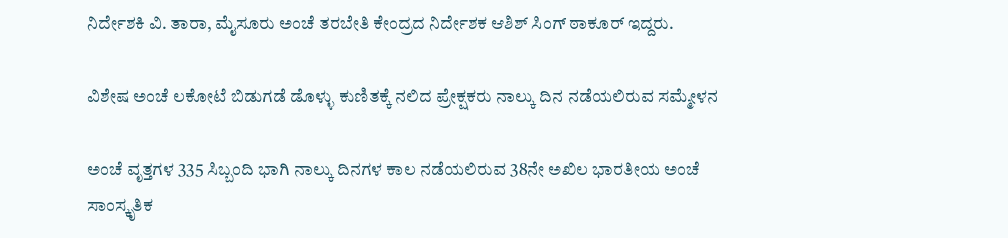ನಿರ್ದೇಶಕಿ ವಿ. ತಾರಾ, ಮೈಸೂರು ಅಂಚೆ ತರಬೇತಿ ಕೇಂದ್ರದ ನಿರ್ದೇಶಕ ಆಶಿಶ್ ಸಿಂಗ್ ಠಾಕೂರ್ ಇದ್ದರು.

ವಿಶೇಷ ಅಂಚೆ ಲಕೋಟೆ ಬಿಡುಗಡೆ ಡೊಳ್ಳು ಕುಣಿತಕ್ಕೆ ನಲಿದ ಪ್ರೇಕ್ಷಕರು ನಾಲ್ಕು ದಿನ ನಡೆಯಲಿರುವ ಸಮ್ಮೇಳನ

ಅಂಚೆ ವೃತ್ತಗಳ 335 ಸಿಬ್ಬಂದಿ ಭಾಗಿ ನಾಲ್ಕು ದಿನಗಳ ಕಾಲ ನಡೆಯಲಿರುವ 38ನೇ ಅಖಿಲ ಭಾರತೀಯ ಅಂಚೆ ಸಾಂಸ್ಕೃತಿಕ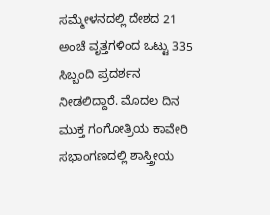ಸಮ್ಮೇಳನದಲ್ಲಿ ದೇಶದ 21 ಅಂಚೆ ವೃತ್ತಗಳಿಂದ ಒಟ್ಟು 335 ಸಿಬ್ಬಂದಿ ಪ್ರದರ್ಶನ ನೀಡಲಿದ್ದಾರೆ. ಮೊದಲ ದಿನ ಮುಕ್ತ ಗಂಗೋತ್ರಿಯ ಕಾವೇರಿ ಸಭಾಂಗಣದಲ್ಲಿ ಶಾಸ್ತ್ರೀಯ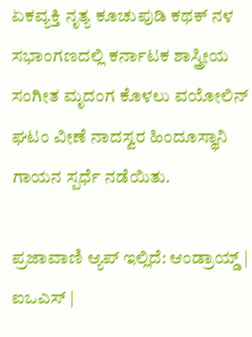ಏಕವ್ಯಕ್ತಿ ನೃತ್ಯ ಕೂಚುಪುಡಿ ಕಥಕ್ ನಳ ಸಭಾಂಗಣದಲ್ಲಿ ಕರ್ನಾಟಕ ಶಾಸ್ತ್ರೀಯ ಸಂಗೀತ ಮೃದಂಗ ಕೊಳಲು ವಯೋಲಿನ್‌ ಘಟಂ ವೀಣೆ ನಾದಸ್ವರ ಹಿಂದೂಸ್ಥಾನಿ ಗಾಯನ ಸ್ಪರ್ಧೆ ನಡೆಯಿತು.

ಪ್ರಜಾವಾಣಿ ಆ್ಯಪ್ ಇಲ್ಲಿದೆ: ಆಂಡ್ರಾಯ್ಡ್ | ಐಒಎಸ್ |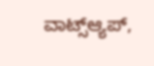ವಾಟ್ಸ್ಆ್ಯಪ್,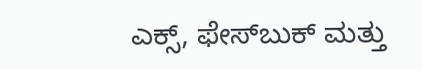ಎಕ್ಸ್, ಫೇಸ್‌ಬುಕ್ ಮತ್ತು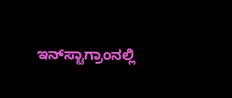ಇನ್‌ಸ್ಟಾಗ್ರಾಂನಲ್ಲಿ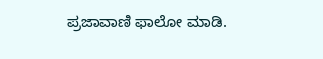ಪ್ರಜಾವಾಣಿ ಫಾಲೋ ಮಾಡಿ.